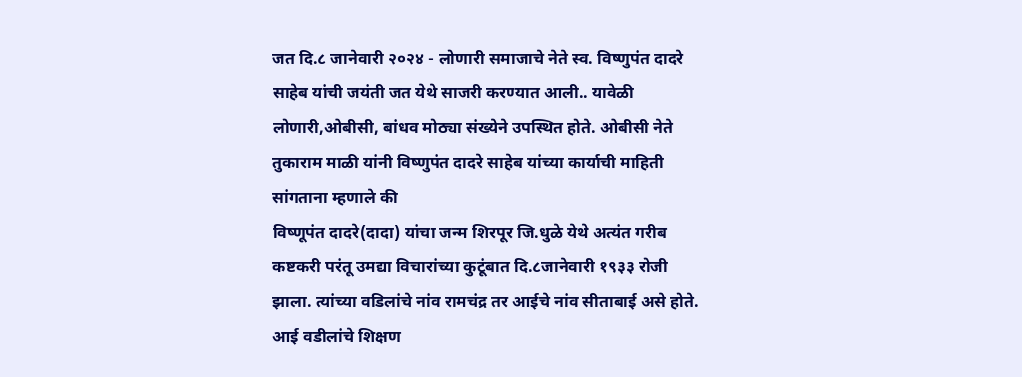जत दि.८ जानेवारी २०२४ - लोणारी समाजाचे नेते स्व. विष्णुपंत दादरे साहेब यांची जयंती जत येथे साजरी करण्यात आली.. यावेळी लोणारी,ओबीसी, बांधव मोठ्या संख्येने उपस्थित होते. ओबीसी नेते तुकाराम माळी यांनी विष्णुपंत दादरे साहेब यांच्या कार्याची माहिती सांगताना म्हणाले की
विष्णूपंत दादरे(दादा) यांचा जन्म शिरपूर जि.धुळे येथे अत्यंत गरीब कष्टकरी परंतू उमद्या विचारांच्या कुटूंबात दि.८जानेवारी १९३३ रोजी झाला. त्यांच्या वडिलांचे नांव रामचंद्र तर आईचे नांव सीताबाई असे होते. आई वडीलांचे शिक्षण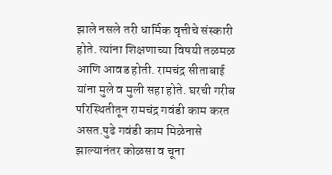झाले नसले तरी धार्मिक वृत्तीचे संस्कारी होते. त्यांना शिक्षणाच्या विषयी तळमळ आणि आवड होती. रामचंद्र सीताबाई यांना मुले व मुली सहा होते. घरची गरीब परिस्थितीतून रामचंद्र गवंडी काम करत असत.पुढे गवंडी काम मिळेनासे झाल्यानंतर कोळसा व चूना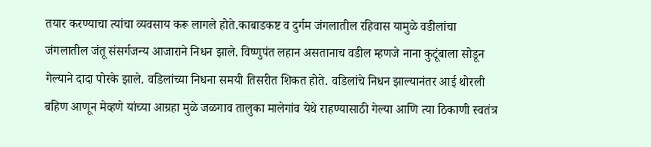तयार करण्याचा त्यांचा व्यवसाय करू लागले होते.काबाडकष्ट व दुर्गम जंगलातील रहिवास यामुळे वडीलांचा जंगलातील जंतू संसर्गजन्य आजाराने निधन झाले. विष्णुपंत लहान असतानाच वडील म्हणजे नाना कुटूंबाला सोडून गेल्याने दादा पोरके झाले. वडिलांच्या निधना समयी तिसरीत शिकत होते. वडिलांचे निधन झाल्यानंतर आई थोरली बहिण आणून मेव्हणे यांच्या आग्रहा मुळे जळगाव तालुका मालेगांव येथे राहण्यासाठी गेल्या आणि त्या ठिकाणी स्वतंत्र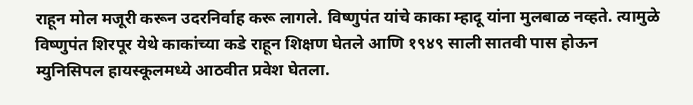राहून मोल मजूरी करून उदरनिर्वाह करू लागले. विष्णुपंत यांचे काका म्हादू यांना मुलबाळ नव्हते. त्यामुळे विष्णुपंत शिरपूर येथे काकांच्या कडे राहून शिक्षण घेतले आणि १९४९ साली सातवी पास होऊन म्युनिसिपल हायस्कूलमध्ये आठवीत प्रवेश घेतला.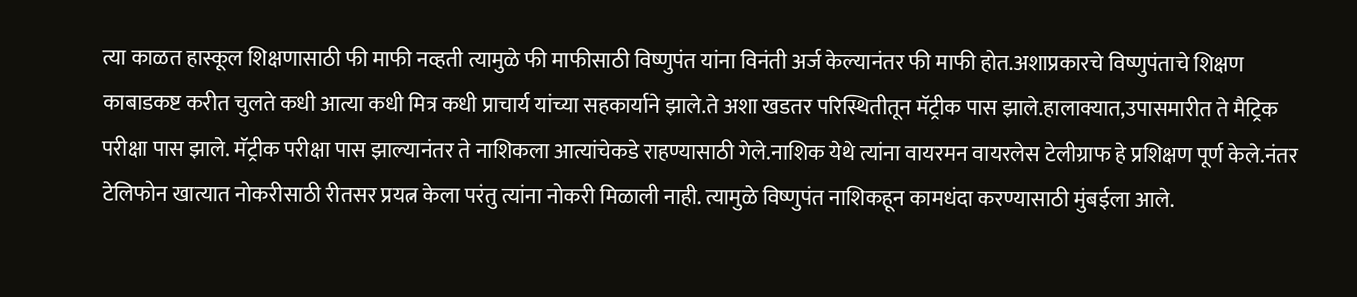त्या काळत हास्कूल शिक्षणासाठी फी माफी नव्हती त्यामुळे फी माफीसाठी विष्णुपंत यांना विनंती अर्ज केल्यानंतर फी माफी होत.अशाप्रकारचे विष्णुपंताचे शिक्षण काबाडकष्ट करीत चुलते कधी आत्या कधी मित्र कधी प्राचार्य यांच्या सहकार्याने झाले.ते अशा खडतर परिस्थितीतून मॅट्रीक पास झाले.हालाक्यात,उपासमारीत ते मैट्रिक परीक्षा पास झाले. मॅट्रीक परीक्षा पास झाल्यानंतर ते नाशिकला आत्यांचेकडे राहण्यासाठी गेले.नाशिक येथे त्यांना वायरमन वायरलेस टेलीग्राफ हे प्रशिक्षण पूर्ण केले.नंतर टेलिफोन खात्यात नोकरीसाठी रीतसर प्रयत्न केला परंतु त्यांना नोकरी मिळाली नाही. त्यामुळे विष्णुपंत नाशिकहून कामधंदा करण्यासाठी मुंबईला आले.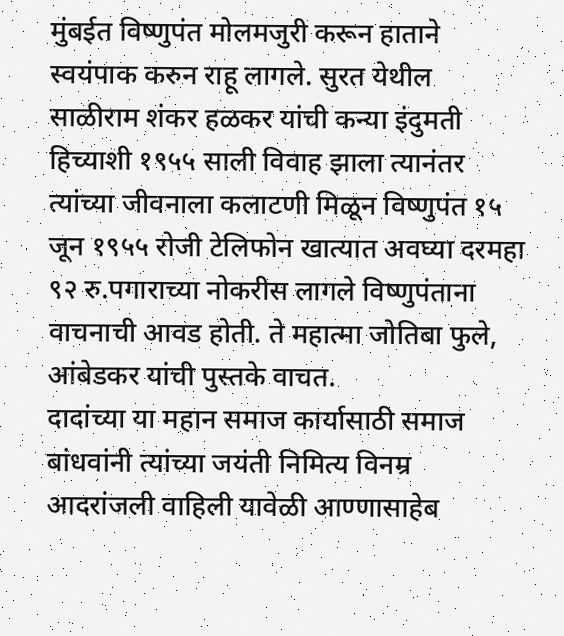मुंबईत विष्णुपंत मोलमजुरी करून हाताने स्वयंपाक करुन राहू लागले. सुरत येथील साळीराम शंकर हळकर यांची कन्या इंदुमती हिच्याशी १९५५ साली विवाह झाला त्यानंतर त्यांच्या जीवनाला कलाटणी मिळून विष्णुपंत १५ जून १९५५ रोजी टेलिफोन खात्यात अवघ्या दरमहा ९२ रु.पगाराच्या नोकरीस लागले विष्णुपंताना वाचनाची आवड होती. ते महात्मा जोतिबा फुले, आंबेडकर यांची पुस्तके वाचत.
दादांच्या या महान समाज कार्यासाठी समाज बांधवांनी त्यांच्या जयंती निमित्य विनम्र आदरांजली वाहिली यावेळी आण्णासाहेब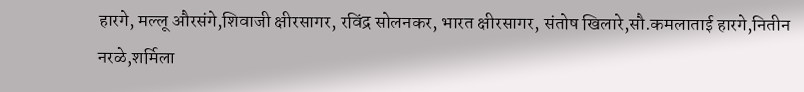हारगे, मल्लू औरसंगे,शिवाजी क्षीरसागर, रविंद्र सोलनकर, भारत क्षीरसागर, संतोष खिलारे,सौ.कमलाताई हारगे,नितीन नरळे,शर्मिला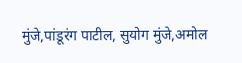मुंजे,पांडूरंग पाटील, सुयोग मुंजे,अमोल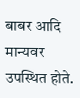बाबर आदि मान्यवर उपस्थित होते.